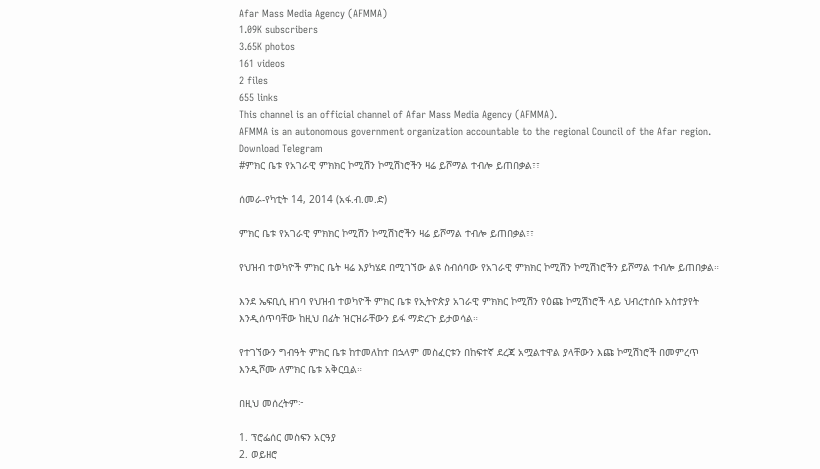Afar Mass Media Agency (AFMMA)
1.09K subscribers
3.65K photos
161 videos
2 files
655 links
This channel is an official channel of Afar Mass Media Agency (AFMMA).
AFMMA is an autonomous government organization accountable to the regional Council of the Afar region.
Download Telegram
#ምክር ቤቱ የአገራዊ ምክክር ኮሚሽን ኮሚሽነሮችን ዛሬ ይሾማል ተብሎ ይጠበቃል፣፣

ሰመራ-የካቲት 14, 2014 (አፋ.ብ.መ.ድ)

ምክር ቤቱ የአገራዊ ምክክር ኮሚሽን ኮሚሽነሮችን ዛሬ ይሾማል ተብሎ ይጠበቃል፣፣

የህዝብ ተወካዮች ምክር ቤት ዛሬ እያካሄደ በሚገኘው ልዩ ስብሰባው የአገራዊ ምክክር ኮሚሽን ኮሚሽነሮችን ይሾማል ተብሎ ይጠበቃል።

እንደ ኤፍቢሲ ዘገባ የህዝብ ተወካዮች ምክር ቤቱ የኢትዮጵያ አገራዊ ምክክር ኮሚሽን የዕጩ ኮሚሽነሮች ላይ ህብረተሰቡ አስተያየት እንዲሰጥባቸው ከዚህ በፊት ዝርዝራቸውን ይፋ ማድረጉ ይታወሳል።

የተገኘውን ግብዓት ምክር ቤቱ ከተመለከተ በኋላም መስፈርቱን በከፍተኛ ደረጃ አሟልተዋል ያላቸውን እጩ ኮሚሽነሮች በመምረጥ እንዲሾሙ ለምክር ቤቱ አቅርቧል።

በዚህ መሰረትም፦

1. ፕሮፌሰር መስፍን አርዓያ
2. ወይዘሮ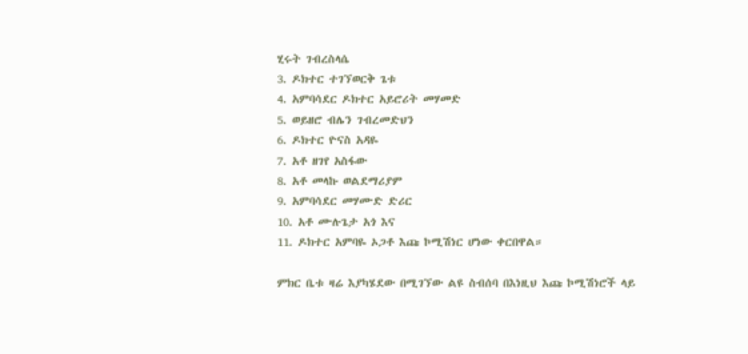ሂሩት ገብረስላሴ
3. ዶክተር ተገኘወርቅ ጌቱ
4. አምባሳደር ዶክተር አይሮሪት መሃመድ
5. ወይዘሮ ብሌን ገብረመድህን
6. ዶክተር ዮናስ አዳዬ
7. አቶ ዘገየ አስፋው
8. አቶ መላኩ ወልደማሪያም
9. አምባሳደር መሃሙድ ድሪር
10. አቶ ሙሉጌታ አጎ እና
11. ዶክተር አምባዬ ኦጋቶ እጩ ኮሚሽነር ሆነው ቀርበዋል።

ምክር ቤቱ ዛሬ እያካሄደው በሚገኘው ልዩ ስብሰባ በእነዚህ እጩ ኮሚሽነሮች ላይ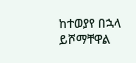ከተወያየ በኋላ ይሾማቸዋል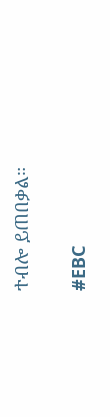ተብሎ ይጠበቃል።

#EBC